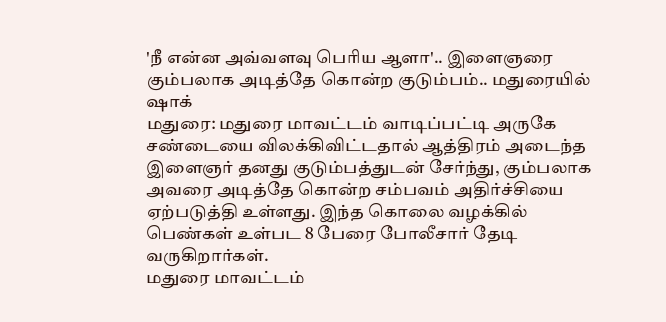'நீ என்ன அவ்வளவு பெரிய ஆளா'.. இளைஞரை கும்பலாக அடித்தே கொன்ற குடும்பம்.. மதுரையில் ஷாக்
மதுரை: மதுரை மாவட்டம் வாடிப்பட்டி அருகே சண்டையை விலக்கிவிட்டதால் ஆத்திரம் அடைந்த இளைஞர் தனது குடும்பத்துடன் சேர்ந்து, கும்பலாக அவரை அடித்தே கொன்ற சம்பவம் அதிர்ச்சியை ஏற்படுத்தி உள்ளது. இந்த கொலை வழக்கில் பெண்கள் உள்பட 8 பேரை போலீசார் தேடி வருகிறார்கள்.
மதுரை மாவட்டம்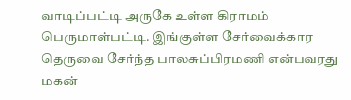வாடிப்பட்டி அருகே உள்ள கிராமம் பெருமாள்பட்டி. இங்குள்ள சேர்வைக்கார தெருவை சேர்ந்த பாலசுப்பிரமணி என்பவரது மகன்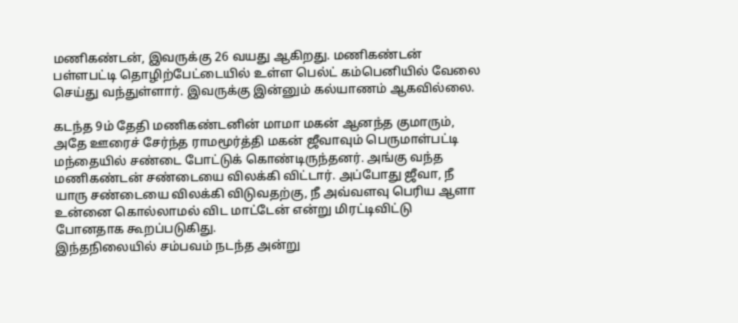மணிகண்டன், இவருக்கு 26 வயது ஆகிறது. மணிகண்டன் பள்ளபட்டி தொழிற்பேட்டையில் உள்ள பெல்ட் கம்பெனியில் வேலை செய்து வந்துள்ளார். இவருக்கு இன்னும் கல்யாணம் ஆகவில்லை.

கடந்த 9ம் தேதி மணிகண்டனின் மாமா மகன் ஆனந்த குமாரும், அதே ஊரைச் சேர்ந்த ராமமூர்த்தி மகன் ஜீவாவும் பெருமாள்பட்டி மந்தையில் சண்டை போட்டுக் கொண்டிருந்தனர். அங்கு வந்த மணிகண்டன் சண்டையை விலக்கி விட்டார். அப்போது ஜீவா, நீ யாரு சண்டையை விலக்கி விடுவதற்கு, நீ அவ்வளவு பெரிய ஆளா உன்னை கொல்லாமல் விட மாட்டேன் என்று மிரட்டிவிட்டு போனதாக கூறப்படுகிது.
இந்தநிலையில் சம்பவம் நடந்த அன்று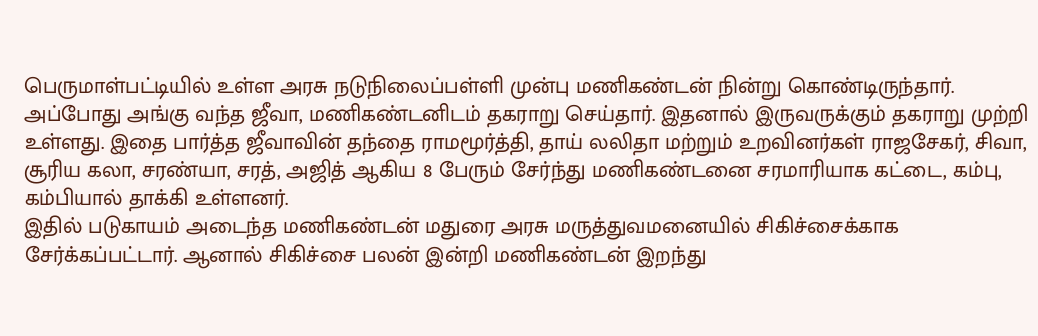பெருமாள்பட்டியில் உள்ள அரசு நடுநிலைப்பள்ளி முன்பு மணிகண்டன் நின்று கொண்டிருந்தார். அப்போது அங்கு வந்த ஜீவா, மணிகண்டனிடம் தகராறு செய்தார். இதனால் இருவருக்கும் தகராறு முற்றி உள்ளது. இதை பார்த்த ஜீவாவின் தந்தை ராமமூர்த்தி, தாய் லலிதா மற்றும் உறவினர்கள் ராஜசேகர், சிவா, சூரிய கலா, சரண்யா, சரத், அஜித் ஆகிய 8 பேரும் சேர்ந்து மணிகண்டனை சரமாரியாக கட்டை, கம்பு, கம்பியால் தாக்கி உள்ளனர்.
இதில் படுகாயம் அடைந்த மணிகண்டன் மதுரை அரசு மருத்துவமனையில் சிகிச்சைக்காக சேர்க்கப்பட்டார். ஆனால் சிகிச்சை பலன் இன்றி மணிகண்டன் இறந்து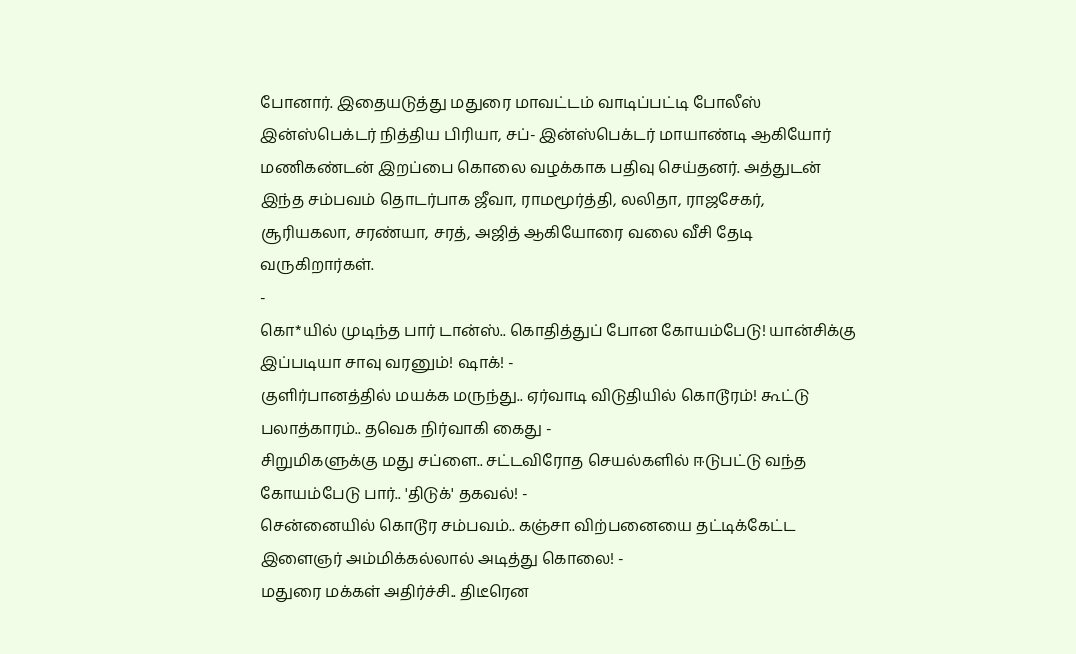போனார். இதையடுத்து மதுரை மாவட்டம் வாடிப்பட்டி போலீஸ் இன்ஸ்பெக்டர் நித்திய பிரியா, சப்- இன்ஸ்பெக்டர் மாயாண்டி ஆகியோர் மணிகண்டன் இறப்பை கொலை வழக்காக பதிவு செய்தனர். அத்துடன் இந்த சம்பவம் தொடர்பாக ஜீவா, ராமமூர்த்தி, லலிதா, ராஜசேகர், சூரியகலா, சரண்யா, சரத், அஜித் ஆகியோரை வலை வீசி தேடி வருகிறார்கள்.
-
கொ*யில் முடிந்த பார் டான்ஸ்.. கொதித்துப் போன கோயம்பேடு! யான்சிக்கு இப்படியா சாவு வரனும்! ஷாக்! -
குளிர்பானத்தில் மயக்க மருந்து.. ஏர்வாடி விடுதியில் கொடூரம்! கூட்டு பலாத்காரம்.. தவெக நிர்வாகி கைது -
சிறுமிகளுக்கு மது சப்ளை.. சட்டவிரோத செயல்களில் ஈடுபட்டு வந்த கோயம்பேடு பார்.. 'திடுக்' தகவல்! -
சென்னையில் கொடூர சம்பவம்.. கஞ்சா விற்பனையை தட்டிக்கேட்ட இளைஞர் அம்மிக்கல்லால் அடித்து கொலை! -
மதுரை மக்கள் அதிர்ச்சி.. திடீரென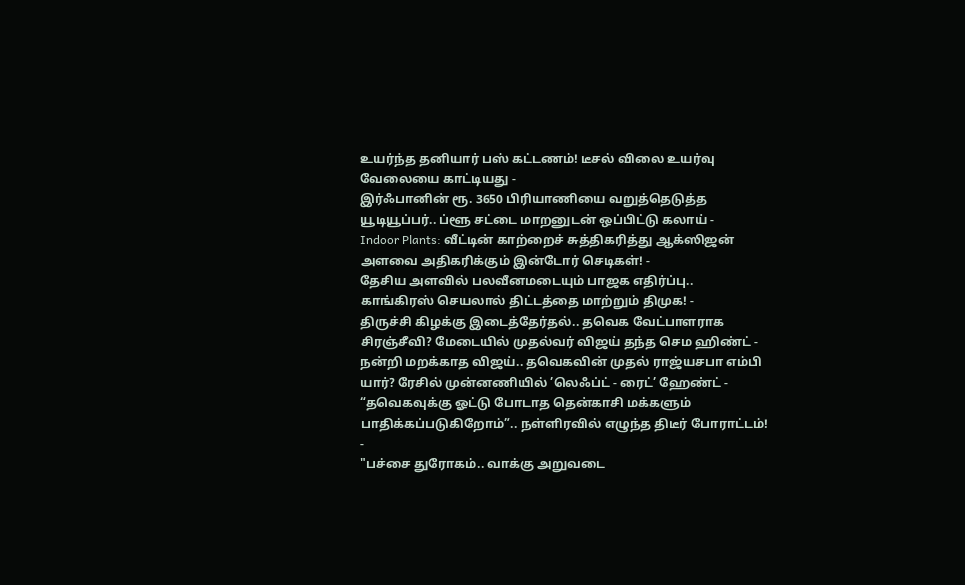உயர்ந்த தனியார் பஸ் கட்டணம்! டீசல் விலை உயர்வு வேலையை காட்டியது -
இர்ஃபானின் ரூ. 3650 பிரியாணியை வறுத்தெடுத்த யூடியூப்பர்.. ப்ளூ சட்டை மாறனுடன் ஒப்பிட்டு கலாய் -
Indoor Plants: வீட்டின் காற்றைச் சுத்திகரித்து ஆக்ஸிஜன் அளவை அதிகரிக்கும் இன்டோர் செடிகள்! -
தேசிய அளவில் பலவீனமடையும் பாஜக எதிர்ப்பு.. காங்கிரஸ் செயலால் திட்டத்தை மாற்றும் திமுக! -
திருச்சி கிழக்கு இடைத்தேர்தல்.. தவெக வேட்பாளராக சிரஞ்சீவி? மேடையில் முதல்வர் விஜய் தந்த செம ஹிண்ட் -
நன்றி மறக்காத விஜய்.. தவெகவின் முதல் ராஜ்யசபா எம்பி யார்? ரேசில் முன்னணியில் ’லெஃப்ட் - ரைட்’ ஹேண்ட் -
“தவெகவுக்கு ஓட்டு போடாத தென்காசி மக்களும் பாதிக்கப்படுகிறோம்”.. நள்ளிரவில் எழுந்த திடீர் போராட்டம்! -
"பச்சை துரோகம்.. வாக்கு அறுவடை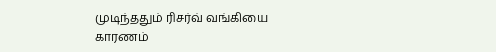முடிந்ததும் ரிசர்வ் வங்கியை காரணம்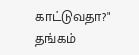காட்டுவதா?" தங்கம்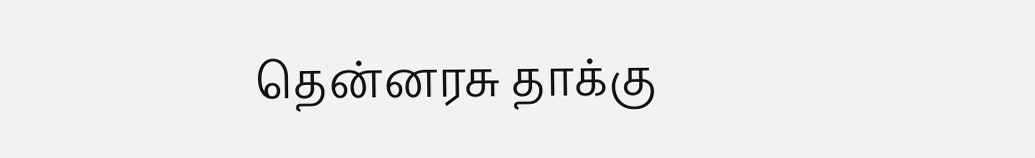தென்னரசு தாக்கு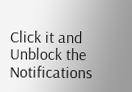Click it and Unblock the Notifications